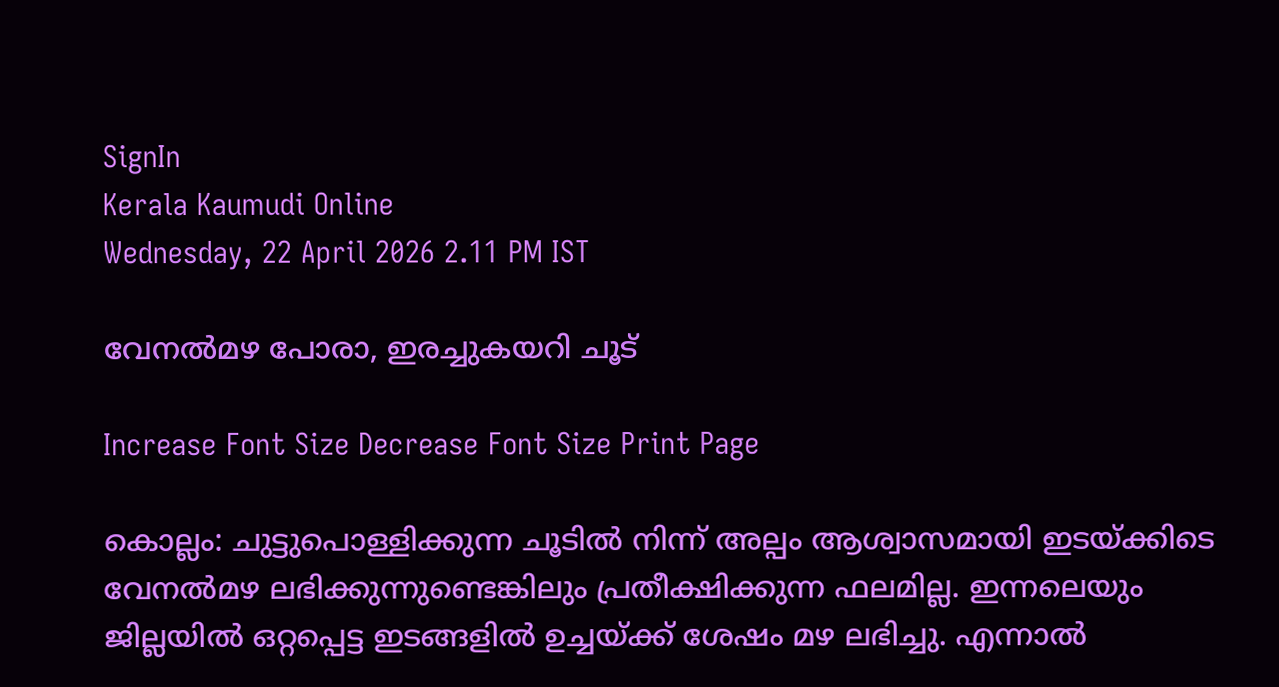SignIn
Kerala Kaumudi Online
Wednesday, 22 April 2026 2.11 PM IST

വേനൽമഴ പോരാ, ഇരച്ചുകയറി ചൂട്

Increase Font Size Decrease Font Size Print Page

കൊല്ലം: ചുട്ടുപൊള്ളിക്കുന്ന ചൂടിൽ നിന്ന് അല്പം ആശ്വാസമായി ഇടയ്ക്കിടെ വേനൽമഴ ലഭിക്കുന്നുണ്ടെങ്കിലും പ്രതീക്ഷിക്കുന്ന ഫലമില്ല. ഇന്നലെയും ജില്ലയിൽ ഒറ്റപ്പെട്ട ഇടങ്ങളിൽ ഉച്ചയ്ക്ക് ശേഷം മഴ ലഭിച്ചു. എന്നാൽ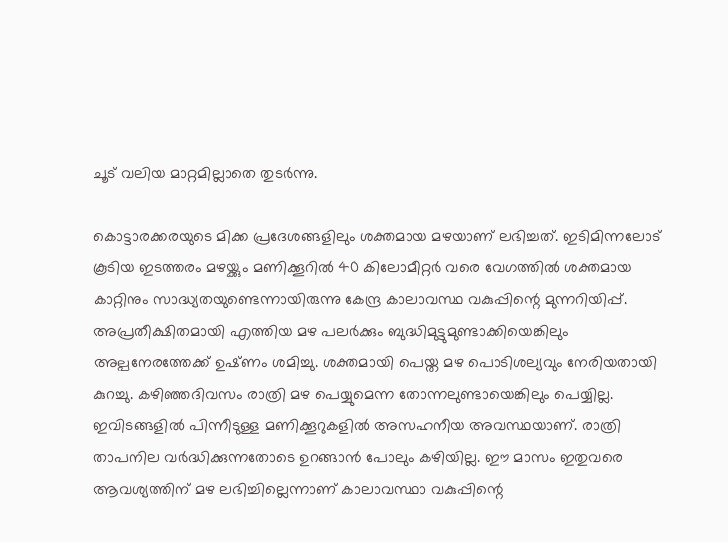ചൂട് വലിയ മാറ്റമില്ലാതെ തുടർന്നു.

കൊട്ടാരക്കരയുടെ മിക്ക പ്രദേശങ്ങളിലും ശക്തമായ മഴയാണ് ലഭിച്ചത്. ഇടിമിന്നലോട് കൂടിയ ഇടത്തരം മഴയ്ക്കും മണിക്കൂറിൽ 40 കിലോമീറ്റർ വരെ വേഗത്തിൽ ശക്തമായ കാറ്റിനും സാദ്ധ്യതയുണ്ടെന്നായിരുന്നു കേന്ദ്ര കാലാവസ്ഥ വകുപ്പിന്റെ മുന്നറിയിപ്പ്. അപ്രതീക്ഷിതമായി എത്തിയ മഴ പലർക്കും ബുദ്ധിമുട്ടുമുണ്ടാക്കിയെങ്കിലും അല്പനേരത്തേക്ക് ഉഷ്‌ണം ശമിച്ചു. ശക്തമായി പെയ്ത മഴ പൊടിശല്യവും നേരിയതായി കുറച്ചു. കഴിഞ്ഞദിവസം രാത്രി മഴ പെയ്യുമെന്ന തോന്നലുണ്ടായെങ്കിലും പെയ്യില്ല. ഇവിടങ്ങളിൽ പിന്നീടുള്ള മണിക്കൂറുകളിൽ അസഹനീയ അവസ്ഥയാണ്. രാത്രി താപനില വർദ്ധിക്കുന്നതോടെ ഉറങ്ങാൻ പോലും കഴിയില്ല. ഈ മാസം ഇതുവരെ ആവശ്യത്തിന് മഴ ലഭിച്ചില്ലെന്നാണ് കാലാവസ്ഥാ വകുപ്പിന്റെ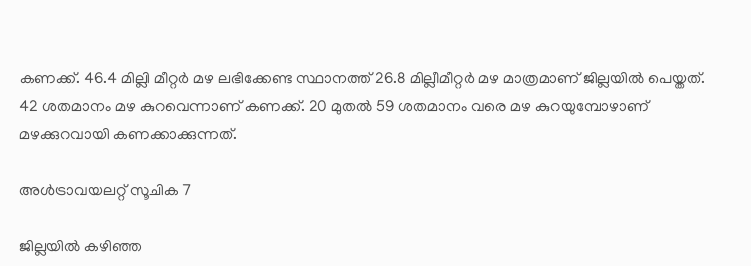കണക്ക്. 46.4 മില്ലി മീറ്റർ മഴ ലഭിക്കേണ്ട സ്ഥാനത്ത് 26.8 മില്ലീമീറ്റർ മഴ മാത്രമാണ് ജില്ലയിൽ പെയ്തത്. 42 ശതമാനം മഴ കുറവെന്നാണ് കണക്ക്. 20 മുതൽ 59 ശതമാനം വരെ മഴ കുറയുമ്പോഴാണ് മഴക്കുറവായി കണക്കാക്കുന്നത്.

അൾട്രാവയലറ്റ് സൂചിക 7

ജില്ലയിൽ കഴിഞ്ഞ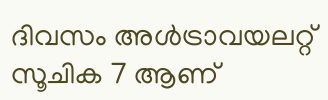ദിവസം അൾട്രാവയലറ്റ് സൂചിക 7 ആണ്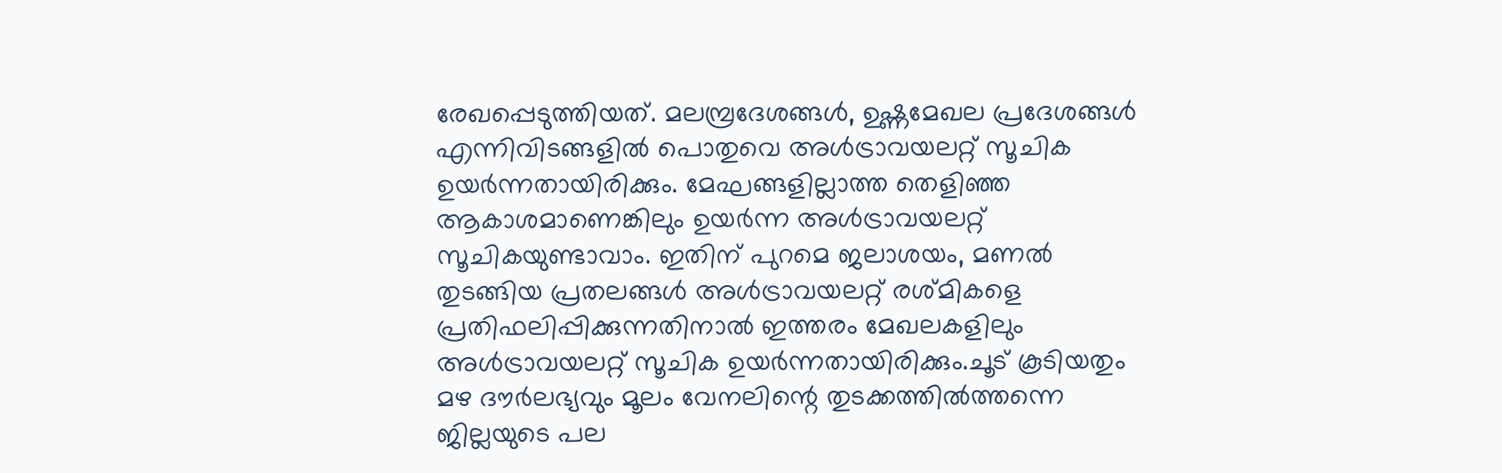രേഖപ്പെടുത്തിയത്. മലമ്പ്രദേശങ്ങൾ, ഉഷ്ണമേഖല പ്രദേശങ്ങൾ എന്നിവിടങ്ങളിൽ പൊതുവെ അൾട്രാവയലറ്റ് സൂചിക ഉയർന്നതായിരിക്കും. മേഘങ്ങളില്ലാത്ത തെളിഞ്ഞ ആകാശമാണെങ്കിലും ഉയർന്ന അൾട്രാവയലറ്റ് സൂചികയുണ്ടാവാം. ഇതിന് പുറമെ ജലാശയം, മണൽ തുടങ്ങിയ പ്രതലങ്ങൾ അൾട്രാവയലറ്റ് രശ്മികളെ പ്രതിഫലിപ്പിക്കുന്നതിനാൽ ഇത്തരം മേഖലകളിലും അൾട്രാവയലറ്റ് സൂചിക ഉയർന്നതായിരിക്കും.ചൂട് കൂടിയതും മഴ ദൗർലഭ്യവും മൂലം വേനലിന്റെ തുടക്കത്തിൽത്തന്നെ ജില്ലയുടെ പല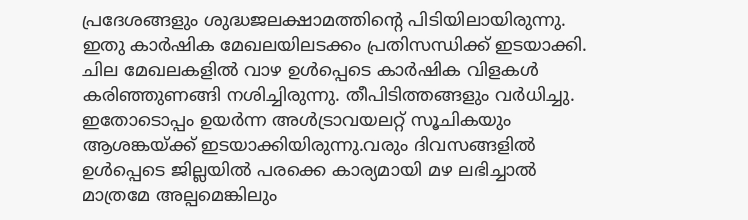പ്രദേശങ്ങളും ശുദ്ധജലക്ഷാമത്തിന്റെ പിടിയിലായിരുന്നു. ഇതു കാർഷിക മേഖലയിലടക്കം പ്രതിസന്ധിക്ക് ഇടയാക്കി. ചില മേഖലകളിൽ വാഴ ഉൾപ്പെടെ കാർഷിക വിളകൾ കരിഞ്ഞുണങ്ങി നശിച്ചിരുന്നു. തീപിടിത്തങ്ങളും വർധിച്ചു. ഇതോടൊപ്പം ഉയർന്ന അൾട്രാവയലറ്റ് സൂചികയും ആശങ്കയ്ക്ക് ഇടയാക്കിയിരുന്നു.വരും ദിവസങ്ങളിൽ ഉൾപ്പെടെ ജില്ലയിൽ പരക്കെ കാര്യമായി മഴ ലഭിച്ചാൽ മാത്രമേ അല്പമെങ്കിലും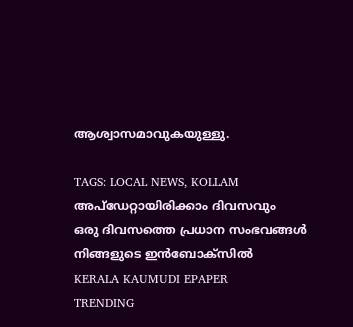ആശ്വാസമാവുകയുള്ളു.

TAGS: LOCAL NEWS, KOLLAM
അപ്ഡേറ്റായിരിക്കാം ദിവസവും
ഒരു ദിവസത്തെ പ്രധാന സംഭവങ്ങൾ നിങ്ങളുടെ ഇൻബോക്സിൽ
KERALA KAUMUDI EPAPER
TRENDING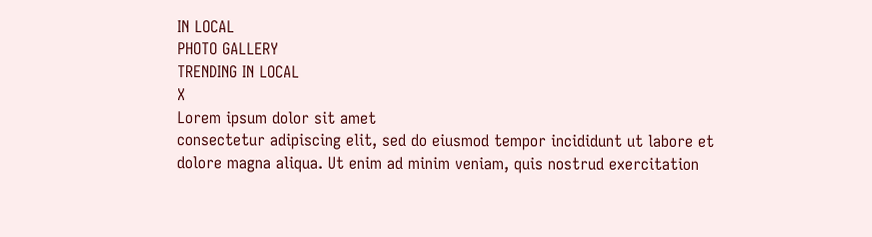IN LOCAL
PHOTO GALLERY
TRENDING IN LOCAL
X
Lorem ipsum dolor sit amet
consectetur adipiscing elit, sed do eiusmod tempor incididunt ut labore et dolore magna aliqua. Ut enim ad minim veniam, quis nostrud exercitation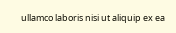ullamco laboris nisi ut aliquip ex ea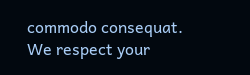commodo consequat.
We respect your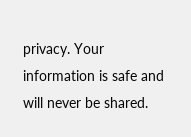privacy. Your information is safe and will never be shared.